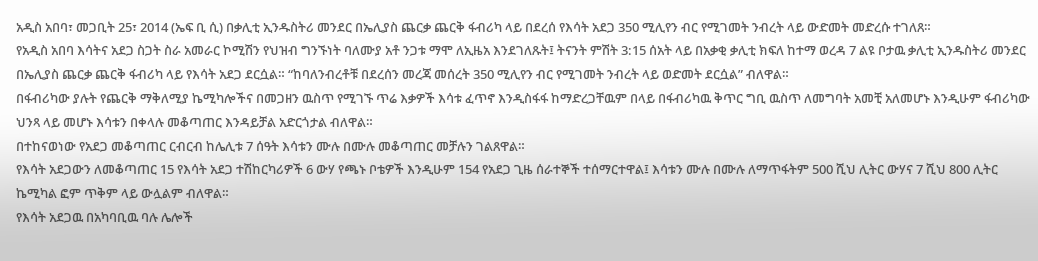አዲስ አበባ፣ መጋቢት 25፣ 2014 (ኤፍ ቢ ሲ) በቃሊቲ ኢንዱስትሪ መንደር በኤሊያስ ጨርቃ ጨርቅ ፋብሪካ ላይ በደረሰ የእሳት አደጋ 350 ሚሊየን ብር የሚገመት ንብረት ላይ ውድመት መድረሱ ተገለጸ።
የአዲስ አበባ እሳትና አደጋ ስጋት ስራ አመራር ኮሚሽን የህዝብ ግንኙነት ባለሙያ አቶ ንጋቱ ማሞ ለኢዜአ እንደገለጹት፤ ትናንት ምሽት 3:15 ሰአት ላይ በአቃቂ ቃሊቲ ክፍለ ከተማ ወረዳ 7 ልዩ ቦታዉ ቃሊቲ ኢንዱስትሪ መንደር በኤሊያስ ጨርቃ ጨርቅ ፋብሪካ ላይ የእሳት አደጋ ደርሷል። “ከባለንብረቶቹ በደረሰን መረጃ መሰረት 350 ሚሊየን ብር የሚገመት ንብረት ላይ ወድመት ደርሷል” ብለዋል።
በፋብሪካው ያሉት የጨርቅ ማቅለሚያ ኬሚካሎችና በመጋዘን ዉስጥ የሚገኙ ጥሬ እቃዎች እሳቱ ፈጥኖ እንዲስፋፋ ከማድረጋቸዉም በላይ በፋብሪካዉ ቅጥር ግቢ ዉስጥ ለመግባት አመቺ አለመሆኑ እንዲሁም ፋብሪካው ህንጻ ላይ መሆኑ እሳቱን በቀላሉ መቆጣጠር እንዳይቻል አድርጎታል ብለዋል።
በተከናወነው የአደጋ መቆጣጠር ርብርብ ከሌሊቱ 7 ሰዓት እሳቱን ሙሉ በሙሉ መቆጣጠር መቻሉን ገልጸዋል።
የእሳት አደጋውን ለመቆጣጠር 15 የእሳት አደጋ ተሽከርካሪዎች 6 ውሃ የጫኑ ቦቴዎች እንዲሁም 154 የአደጋ ጊዜ ሰራተኞች ተሰማርተዋል፤ እሳቱን ሙሉ በሙሉ ለማጥፋትም 500 ሺህ ሊትር ውሃና 7 ሺህ 800 ሊትር ኬሚካል ፎም ጥቅም ላይ ውሏልም ብለዋል።
የእሳት አደጋዉ በአካባቢዉ ባሉ ሌሎች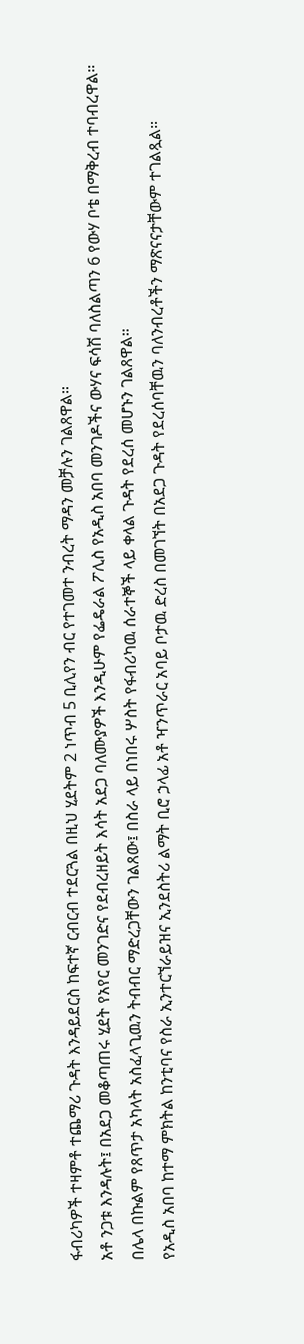ፋብሪካዎች ተዛምቶ ተጨማሪ ጉዳት እንዳይደርስ ከፍተኛ ርብርብ ተደርጓል በዚህ ሂደትም 2 ነጥብ 5 ቢሊየን ብር የተገመተ ንብረት ማዳን መቻሉን ገልጸዋል።
አቶ ንጋቱ እንዳሉት፤ በአደጋ መቆጣጠሩ ሂደት የአየር መንገድና የደብረዘይት እሳት አደጋ ባለሙያዎች እንዲሁም የፌዴራል ፖሊስ የአዲስ አበባ መንገዶችና ውሃና ፍሳሽ ባለስልጣን 6 የውሃ ቦቴ በማቅረብ ተባብረዋል።
በሌላ በኩልም የጸጥታ አካላት አስፈላጊዉን ትብብር ማድረጋቸውን ገልጸው፤ በስራ ላይ በነበሩ ሦስት የፋብሪካዉ ሰራተኞች ላይ ቀላል ጉዳት የደረሰ መሆኑን ገልጸዋል።
የአዲስ አበባ ከተማ ምክትል ከንቲባና የስራ ኢንተርኘራይዝና ኢንደስትሪ ልማት ቢሮ ኃላፊ አቶ ዣንጥራር አባይ ቦታዉ ድረስ በመገኘት በአደጋ ጉዳት የደረሰባቸዉን ባለንብረቶችን ማጽናናታቸውም ተገልጿል።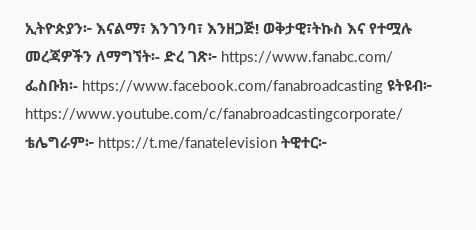ኢትዮጵያን፦ እናልማ፣ እንገንባ፣ እንዘጋጅ! ወቅታዊ፣ትኩስ እና የተሟሉ መረጃዎችን ለማግኘት፡- ድረ ገጽ፦ https://www.fanabc.com/ ፌስቡክ፡- https://www.facebook.com/fanabroadcasting ዩትዩብ፦ https://www.youtube.com/c/fanabroadcastingcorporate/ ቴሌግራም፦ https://t.me/fanatelevision ትዊተር፦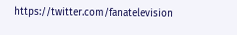https://twitter.com/fanatelevision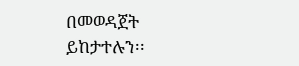በመወዳጀት ይከታተሉን፡፡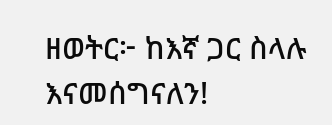ዘወትር፦ ከእኛ ጋር ስላሉ እናመሰግናለን!